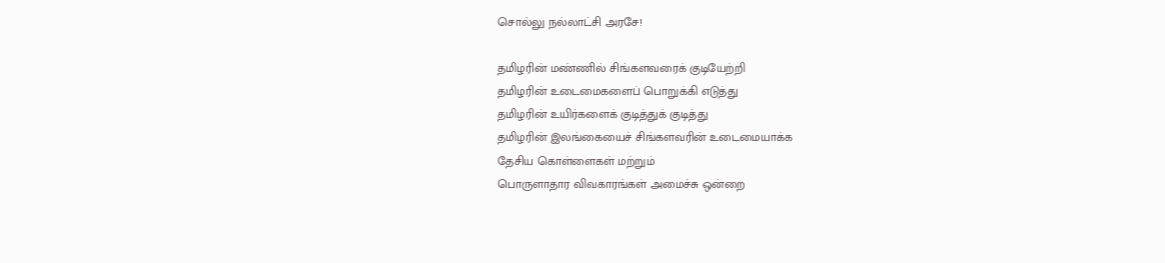சொல்லு நல்லாட்சி அரசே!

தமிழரின் மண்ணில் சிங்களவரைக் குடியேற்றி
தமிழரின் உடைமைகளைப் பொறுக்கி எடுத்து
தமிழரின் உயிர்களைக் குடித்துக் குடித்து
தமிழரின் இலங்கையைச் சிங்களவரின் உடைமையாக்க
தேசிய கொள்ளைகள் மற்றும்
பொருளாதார விவகாரங்கள் அமைச்சு ஒன்றை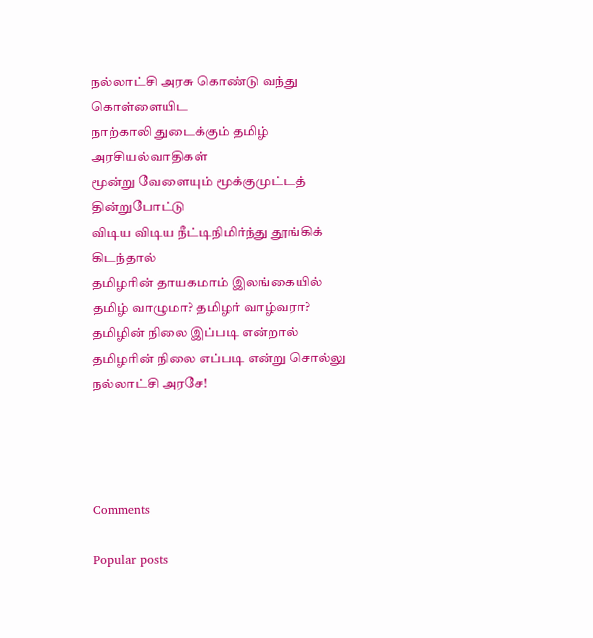நல்லாட்சி அரசு கொண்டு வந்து கொள்ளையிட
நாற்காலி துடைக்கும் தமிழ் அரசியல்வாதிகள்
மூன்று வேளையும் மூக்குமுட்டத் தின்றுபோட்டு
விடிய விடிய நீட்டிநிமிர்ந்து தூங்கிக் கிடந்தால்
தமிழரின் தாயகமாம் இலங்கையில்
தமிழ் வாழுமா? தமிழர் வாழ்வரா?
தமிழின் நிலை இப்படி என்றால்
தமிழரின் நிலை எப்படி என்று சொல்லு
நல்லாட்சி அரசே!




Comments

Popular posts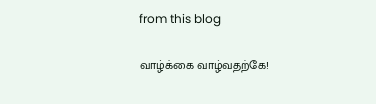from this blog

வாழ்க்கை வாழ்வதற்கே!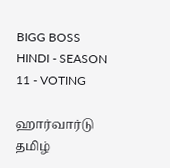BIGG BOSS HINDI - SEASON 11 - VOTING

ஹார்வார்டு தமிழ்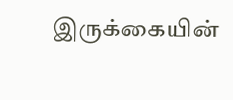இருக்கையின்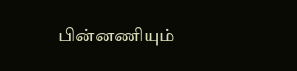பின்னணியும்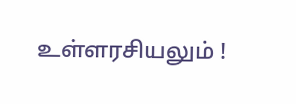உள்ளரசியலும் !